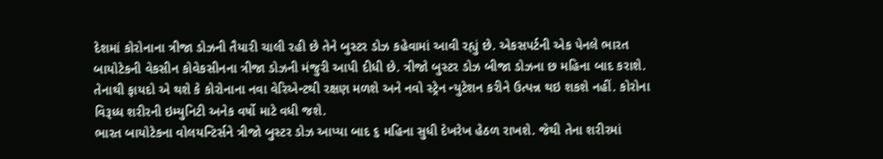દેશમાં કોરોનાના ત્રીજા ડોઝની તૈયારી ચાલી રહી છે તેને બુસ્ટર ડોઝ કહેવામાં આવી રહ્યું છે. એકસપર્ટની એક પેનલે ભારત બાયોટેકની વેકસીન કોવેકસીનના ત્રીજા ડોઝની મંજુરી આપી દીધી છે. ત્રીજો બુસ્ટર ડોઝ બીજા ડોઝના છ મહિના બાદ કરાશે. તેનાથી ફાયદો એ થશે કે કોરોનાના નવા વેરિએન્ટથી રક્ષણ મળશે અને નવો સ્ટ્રેન ન્યુટેશન કરીને ઉત્પન્ન થઇ શકશે નહીં. કોરોના વિરૂધ્ધ શરીરની ઇમ્યુનિટી અનેક વર્ષો માટે વધી જશે.
ભારત બાયોટેકના વોલયન્ટિર્સને ત્રીજો બુસ્ટર ડોઝ આપ્યા બાદ ૬ મહિના સુધી દેખરેખ હેઠળ રાખશે. જેથી તેના શરીરમાં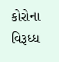કોરોના વિરૂધ્ધ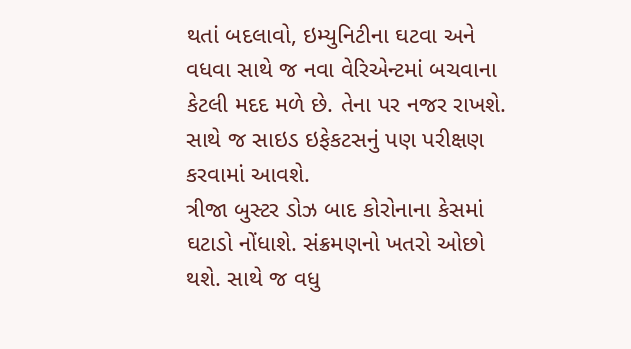થતાં બદલાવો, ઇમ્યુનિટીના ઘટવા અને વધવા સાથે જ નવા વેરિએન્ટમાં બચવાના કેટલી મદદ મળે છે. તેના પર નજર રાખશે. સાથે જ સાઇડ ઇફેકટસનું પણ પરીક્ષણ કરવામાં આવશે.
ત્રીજા બુસ્ટર ડોઝ બાદ કોરોનાના કેસમાં ઘટાડો નોંધાશે. સંક્રમણનો ખતરો ઓછો થશે. સાથે જ વધુ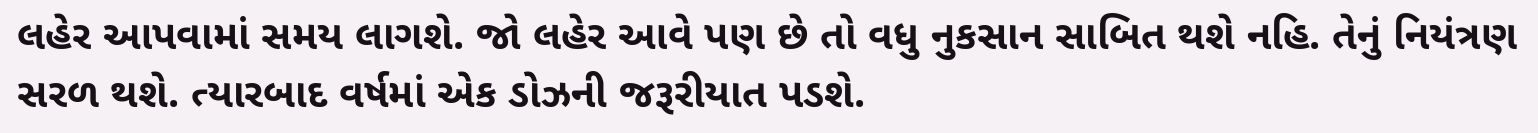લહેર આપવામાં સમય લાગશે. જો લહેર આવે પણ છે તો વધુ નુકસાન સાબિત થશે નહિ. તેનું નિયંત્રણ સરળ થશે. ત્યારબાદ વર્ષમાં એક ડોઝની જરૂરીયાત પડશે.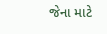જેના માટે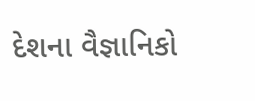દેશના વૈજ્ઞાનિકો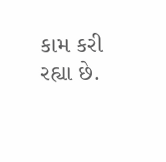કામ કરી રહ્યા છે.